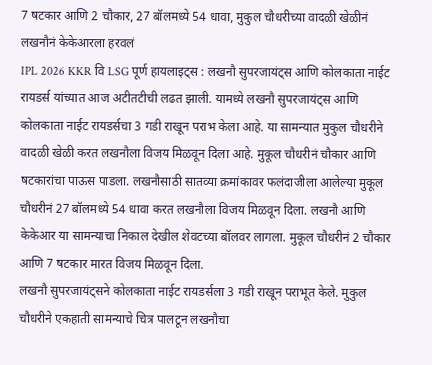7 षटकार आणि 2 चौकार, 27 बॉलमध्ये 54 धावा, मुकुल चौधरीच्या वादळी खेळीनं लखनौनं केकेआरला हरवलं
IPL 2026 KKR वि LSG पूर्ण हायलाइट्स : लखनौ सुपरजायंट्स आणि कोलकाता नाईट रायडर्स यांच्यात आज अटीतटीची लढत झाली. यामध्ये लखनौ सुपरजायंट्स आणि कोलकाता नाईट रायडर्सचा 3 गडी राखून पराभ केला आहे. या सामन्यात मुकुल चौधरीने वादळी खेळी करत लखनौला विजय मिळवून दिला आहे. मुकूल चौधरीनं चौकार आणि षटकारांचा पाऊस पाडला. लखनौसाठी सातव्या क्रमांकावर फलंदाजीला आलेल्या मुकूल चौधरीनं 27 बॉलमध्ये 54 धावा करत लखनौला विजय मिळवून दिला. लखनौ आणि केकेआर या सामन्याचा निकाल देखील शेवटच्या बॉलवर लागला. मुकूल चौधरीनं 2 चौकार आणि 7 षटकार मारत विजय मिळवून दिला.
लखनौ सुपरजायंट्सने कोलकाता नाईट रायडर्सला 3 गडी राखून पराभूत केले. मुकुल चौधरीने एकहाती सामन्याचे चित्र पालटून लखनौचा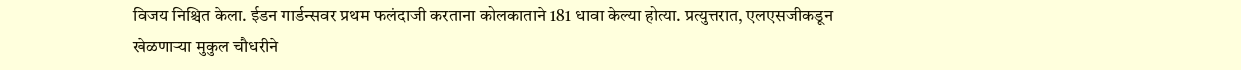विजय निश्चित केला. ईडन गार्डन्सवर प्रथम फलंदाजी करताना कोलकाताने 181 धावा केल्या होत्या. प्रत्युत्तरात, एलएसजीकडून खेळणाऱ्या मुकुल चौधरीने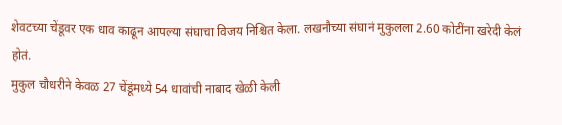शेवटच्या चेंडूवर एक धाव काढून आपल्या संघाचा विजय निश्चित केला. लखनौच्या संघानं मुकुलला 2.60 कोटींना खरेदी केलं होतं.
मुकुल चौधरीने केवळ 27 चेंडूंमध्ये 54 धावांची नाबाद खेळी केली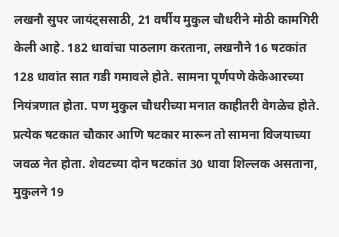लखनौ सुपर जायंट्ससाठी, 21 वर्षीय मुकुल चौधरीने मोठी कामगिरी केली आहे. 182 धावांचा पाठलाग करताना, लखनौने 16 षटकांत 128 धावांत सात गडी गमावले होते. सामना पूर्णपणे केकेआरच्या नियंत्रणात होता. पण मुकुल चौधरीच्या मनात काहीतरी वेगळेच होते. प्रत्येक षटकात चौकार आणि षटकार मारून तो सामना विजयाच्या जवळ नेत होता. शेवटच्या दोन षटकांत 30 धावा शिल्लक असताना, मुकुलने 19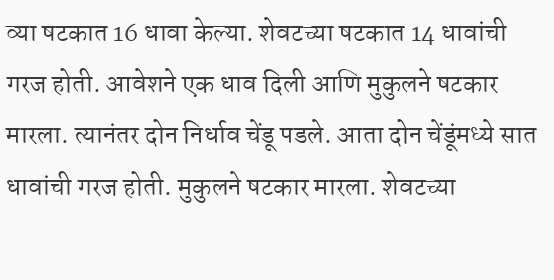व्या षटकात 16 धावा केल्या. शेवटच्या षटकात 14 धावांची गरज होती. आवेशने एक धाव दिली आणि मुकुलने षटकार मारला. त्यानंतर दोन निर्धाव चेंडू पडले. आता दोन चेंडूंमध्ये सात धावांची गरज होती. मुकुलने षटकार मारला. शेवटच्या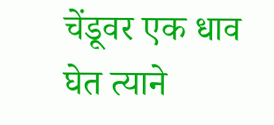चेंडूवर एक धाव घेत त्याने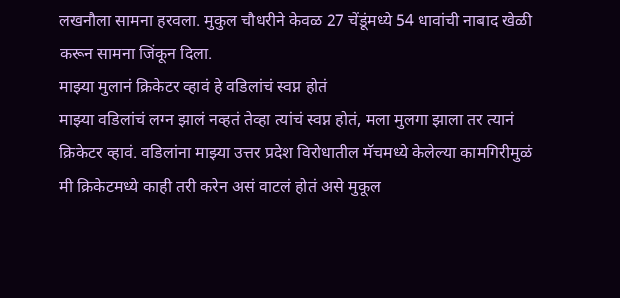लखनौला सामना हरवला. मुकुल चौधरीने केवळ 27 चेंडूंमध्ये 54 धावांची नाबाद खेळी करून सामना जिंकून दिला.
माझ्या मुलानं क्रिकेटर व्हावं हे वडिलांचं स्वप्न होतं
माझ्या वडिलांचं लग्न झालं नव्हतं तेव्हा त्यांचं स्वप्न होतं, मला मुलगा झाला तर त्यानं क्रिकेटर व्हावं. वडिलांना माझ्या उत्तर प्रदेश विरोधातील मॅचमध्ये केलेल्या कामगिरीमुळं मी क्रिकेटमध्ये काही तरी करेन असं वाटलं होतं असे मुकूल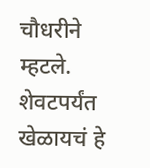चौधरीने म्हटले. शेवटपर्यंत खेळायचं हे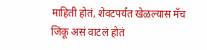माहिती होतं, शेवटपर्यंत खेळल्यास मॅच जिंकू असं वाटलं होतं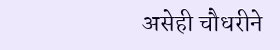असेही चौधरीने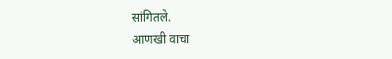सांगितले.
आणखी वाचा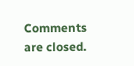Comments are closed.